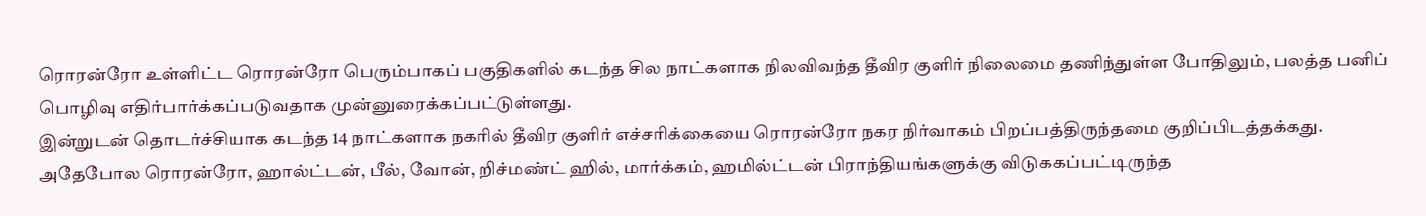ரொரன்ரோ உள்ளிட்ட ரொரன்ரோ பெரும்பாகப் பகுதிகளில் கடந்த சில நாட்களாக நிலவிவந்த தீவிர குளிர் நிலைமை தணிந்துள்ள போதிலும், பலத்த பனிப் பொழிவு எதிர்பார்க்கப்படுவதாக முன்னுரைக்கப்பட்டுள்ளது.
இன்றுடன் தொடர்ச்சியாக கடந்த 14 நாட்களாக நகரில் தீவிர குளிர் எச்சரிக்கையை ரொரன்ரோ நகர நிர்வாகம் பிறப்பத்திருந்தமை குறிப்பிடத்தக்கது.
அதேபோல ரொரன்ரோ, ஹால்ட்டன், பீல், வோன், றிச்மண்ட் ஹில், மார்க்கம், ஹமில்ட்டன் பிராந்தியங்களுக்கு விடுககப்பட்டிருந்த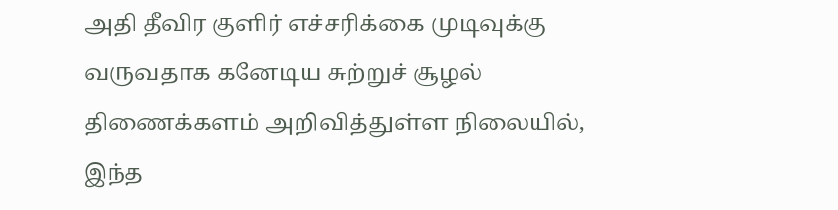அதி தீவிர குளிர் எச்சரிக்கை முடிவுக்கு வருவதாக கனேடிய சுற்றுச் சூழல் திணைக்களம் அறிவித்துள்ள நிலையில், இந்த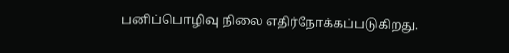பனிப்பொழிவு நிலை எதிர்நோக்கப்படுகிறது.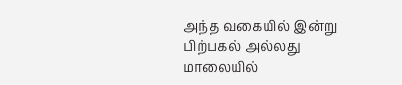அந்த வகையில் இன்று பிற்பகல் அல்லது மாலையில்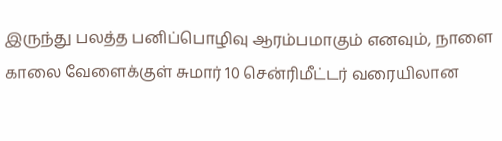இருந்து பலத்த பனிப்பொழிவு ஆரம்பமாகும் எனவும், நாளை காலை வேளைக்குள் சுமார் 10 சென்ரிமீட்டர் வரையிலான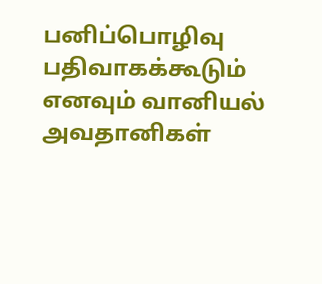பனிப்பொழிவு பதிவாகக்கூடும் எனவும் வானியல் அவதானிகள்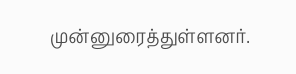முன்னுரைத்துள்ளனர்.